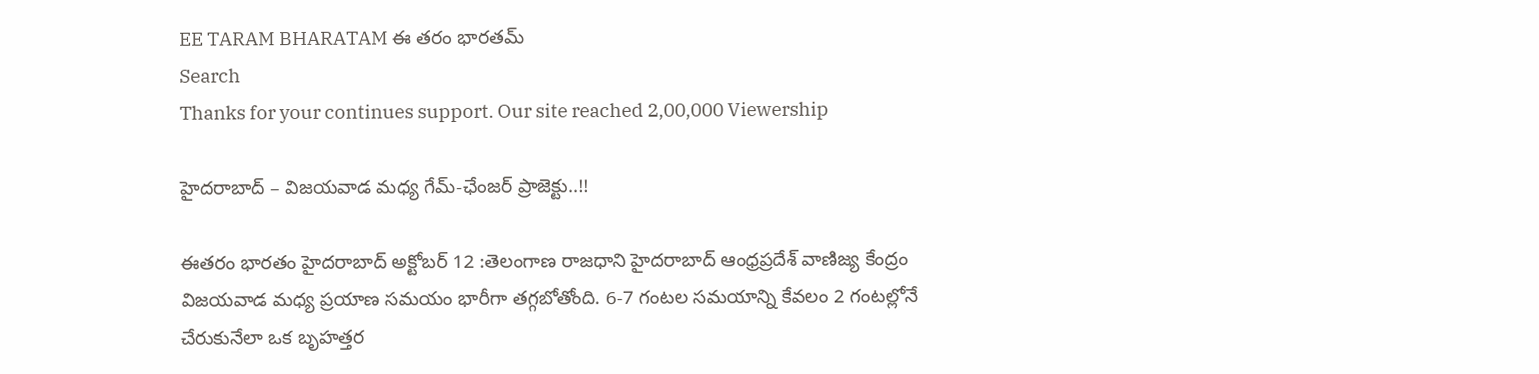EE TARAM BHARATAM ఈ తరం భారతమ్
Search
Thanks for your continues support. Our site reached 2,00,000 Viewership

హైదరాబాద్ – విజయవాడ మధ్య గేమ్-ఛేంజర్ ప్రాజెక్టు..!!

ఈతరం భారతం హైదరాబాద్ అక్టోబర్ 12 :తెలంగాణ రాజధాని హైదరాబాద్ ఆంధ్రప్రదేశ్ వాణిజ్య కేంద్రం విజయవాడ మధ్య ప్రయాణ సమయం భారీగా తగ్గబోతోంది. 6-7 గంటల సమయాన్ని కేవలం 2 గంటల్లోనే చేరుకునేలా ఒక బృహత్తర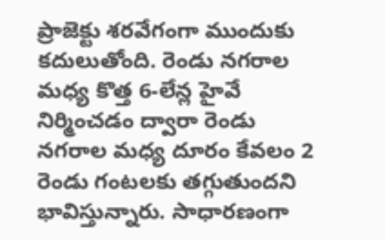ప్రాజెక్టు శరవేగంగా ముందుకు కదులుతోంది. రెండు నగరాల మధ్య కొత్త 6-లేన్ల హైవే నిర్మించడం ద్వారా రెండు నగరాల మధ్య దూరం కేవలం 2 రెండు గంటలకు తగ్గుతుందని భావిస్తున్నారు. సాధారణంగా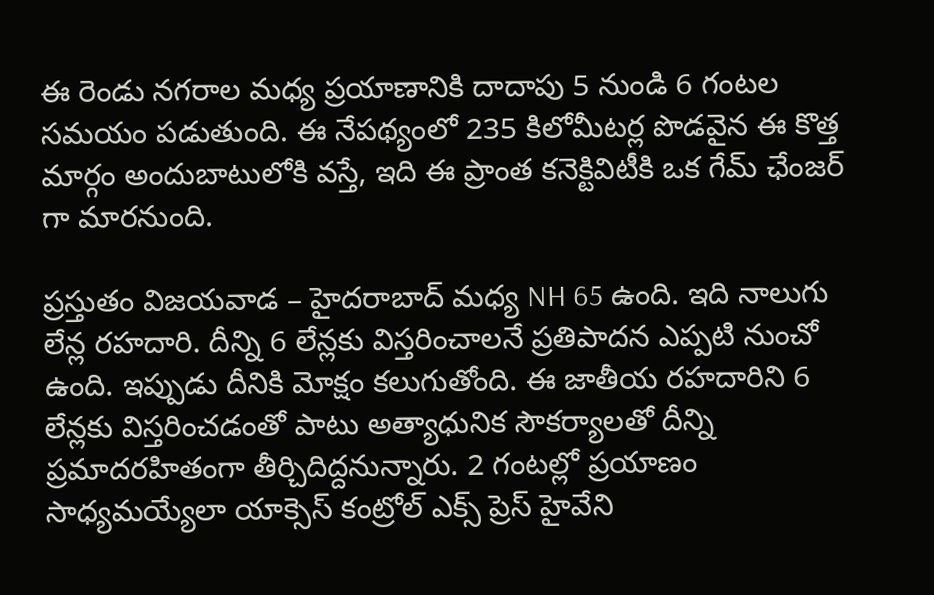ఈ రెండు నగరాల మధ్య ప్రయాణానికి దాదాపు 5 నుండి 6 గంటల సమయం పడుతుంది. ఈ నేపథ్యంలో 235 కిలోమీటర్ల పొడవైన ఈ కొత్త మార్గం అందుబాటులోకి వస్తే, ఇది ఈ ప్రాంత కనెక్టివిటీకి ఒక గేమ్ ఛేంజర్ గా మారనుంది.

ప్రస్తుతం విజయవాడ – హైదరాబాద్ మధ్య NH 65 ఉంది. ఇది నాలుగు లేన్ల రహదారి. దీన్ని 6 లేన్లకు విస్తరించాలనే ప్రతిపాదన ఎప్పటి నుంచో ఉంది. ఇప్పుడు దీనికి మోక్షం కలుగుతోంది. ఈ జాతీయ రహదారిని 6 లేన్లకు విస్తరించడంతో పాటు అత్యాధునిక సౌకర్యాలతో దీన్ని ప్రమాదరహితంగా తీర్చిదిద్దనున్నారు. 2 గంటల్లో ప్రయాణం సాధ్యమయ్యేలా యాక్సెస్ కంట్రోల్ ఎక్స్ ప్రెస్ హైవేని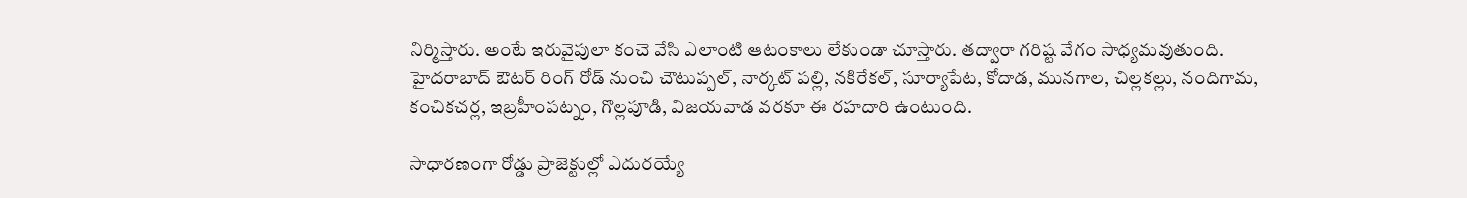నిర్మిస్తారు. అంటే ఇరువైపులా కంచె వేసి ఎలాంటి ఆటంకాలు లేకుండా చూస్తారు. తద్వారా గరిష్ట వేగం సాధ్యమవుతుంది. హైదరాబాద్ ఔటర్ రింగ్ రోడ్ నుంచి చౌటుప్పల్, నార్కట్ పల్లి, నకిరేకల్, సూర్యాపేట, కోదాడ, మునగాల, చిల్లకల్లు, నందిగామ, కంచికచర్ల, ఇబ్రహీంపట్నం, గొల్లపూడి, విజయవాడ వరకూ ఈ రహదారి ఉంటుంది.

సాధారణంగా రోడ్డు ప్రాజెక్టుల్లో ఎదురయ్యే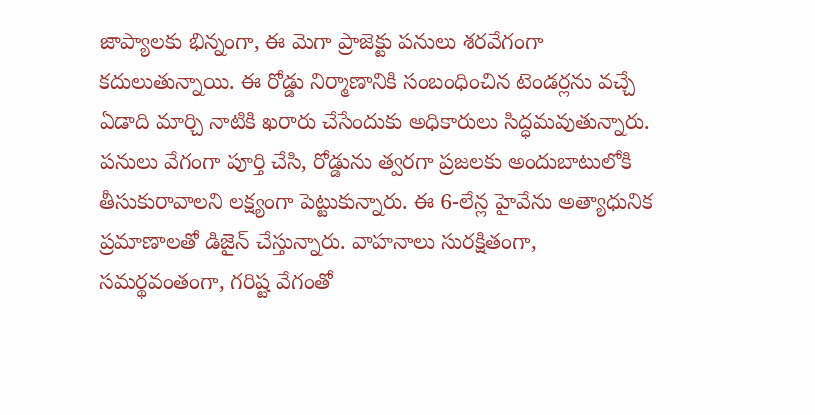జాప్యాలకు భిన్నంగా, ఈ మెగా ప్రాజెక్టు పనులు శరవేగంగా కదులుతున్నాయి. ఈ రోడ్డు నిర్మాణానికి సంబంధించిన టెండర్లను వచ్చే ఏడాది మార్చి నాటికి ఖరారు చేసేందుకు అధికారులు సిద్ధమవుతున్నారు. పనులు వేగంగా పూర్తి చేసి, రోడ్డును త్వరగా ప్రజలకు అందుబాటులోకి తీసుకురావాలని లక్ష్యంగా పెట్టుకున్నారు. ఈ 6-లేన్ల హైవేను అత్యాధునిక ప్రమాణాలతో డిజైన్ చేస్తున్నారు. వాహనాలు సురక్షితంగా, సమర్థవంతంగా, గరిష్ట వేగంతో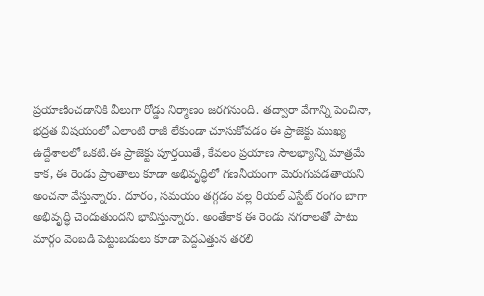ప్రయాణించడానికి వీలుగా రోడ్డు నిర్మాణం జరగనుంది. తద్వారా వేగాన్ని పెంచినా, భద్రత విషయంలో ఎలాంటి రాజీ లేకుండా చూసుకోవడం ఈ ప్రాజెక్టు ముఖ్య ఉద్దేశాలలో ఒకటి.ఈ ప్రాజెక్టు పూర్తయితే, కేవలం ప్రయాణ సౌలభ్యాన్ని మాత్రమే కాక, ఈ రెండు ప్రాంతాలు కూడా అభివృద్ధిలో గణనీయంగా మెరుగుపడతాయని అంచనా వేస్తున్నారు. దూరం, సమయం తగ్గడం వల్ల రియల్ ఎస్టేట్ రంగం బాగా అభివృద్ధి చెందుతుందని భావిస్తున్నారు. అంతేకాక ఈ రెండు నగరాలతో పాటు మార్గం వెంబడి పెట్టుబడులు కూడా పెద్దఎత్తున తరలి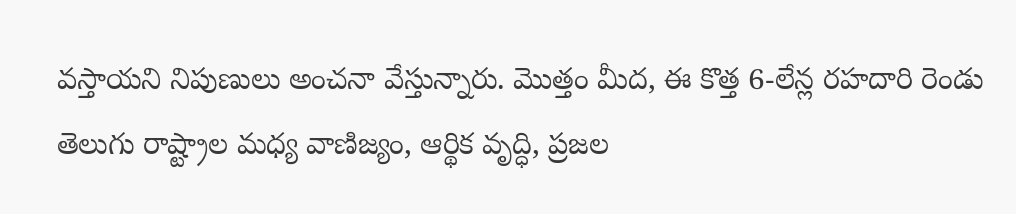వస్తాయని నిపుణులు అంచనా వేస్తున్నారు. మొత్తం మీద, ఈ కొత్త 6-లేన్ల రహదారి రెండు తెలుగు రాష్ట్రాల మధ్య వాణిజ్యం, ఆర్థిక వృద్ధి, ప్రజల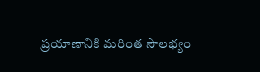ప్రయాణానికి మరింత సౌలభ్యం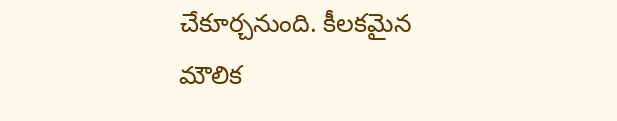చేకూర్చనుంది. కీలకమైన మౌలిక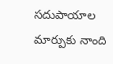సదుపాయాల మార్పుకు నాంది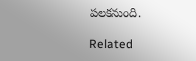పలకనుంది.

Related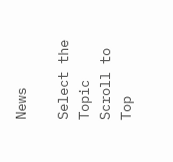News

Select the Topic
Scroll to Top